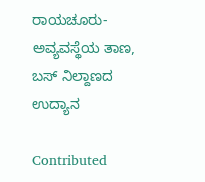ರಾಯಚೂರು- ಅವ್ಯವಸ್ಥೆಯ ತಾಣ, ಬಸ್ ನಿಲ್ದಾಣದ ಉದ್ಯಾನ

Contributed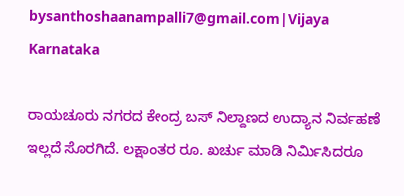bysanthoshaanampalli7@gmail.com|Vijaya Karnataka

ರಾಯಚೂರು ನಗರದ ಕೇಂದ್ರ ಬಸ್‌ ನಿಲ್ದಾಣದ ಉದ್ಯಾನ ನಿರ್ವಹಣೆ ಇಲ್ಲದೆ ಸೊರಗಿದೆ. ಲಕ್ಷಾಂತರ ರೂ. ಖರ್ಚು ಮಾಡಿ ನಿರ್ಮಿಸಿದರೂ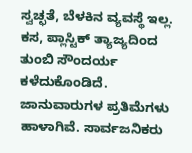ಸ್ವಚ್ಛತೆ, ಬೆಳಕಿನ ವ್ಯವಸ್ಥೆ ಇಲ್ಲ. ಕಸ, ಪ್ಲಾಸ್ಟಿಕ್‌ ತ್ಯಾಜ್ಯದಿಂದ ತುಂಬಿ ಸೌಂದರ್ಯ ಕಳೆದುಕೊಂಡಿದೆ. ಜಾನುವಾರುಗಳ ಪ್ರತಿಮೆಗಳು ಹಾಳಾಗಿವೆ. ಸಾರ್ವಜನಿಕರು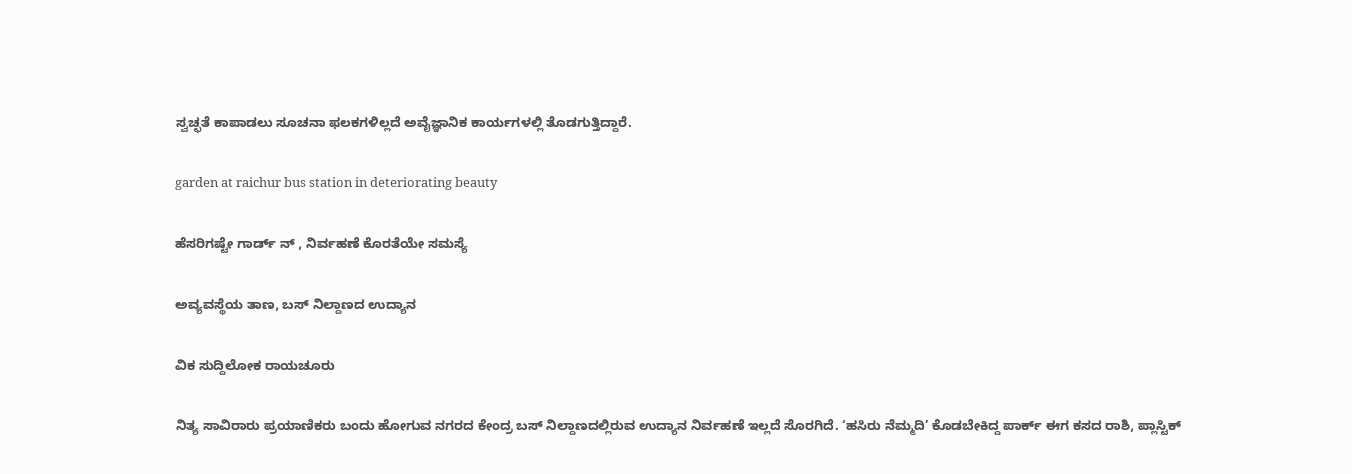ಸ್ವಚ್ಛತೆ ಕಾಪಾಡಲು ಸೂಚನಾ ಫಲಕಗಳಿಲ್ಲದೆ ಅವೈಜ್ಞಾನಿಕ ಕಾರ್ಯಗಳಲ್ಲಿ ತೊಡಗುತ್ತಿದ್ದಾರೆ.

garden at raichur bus station in deteriorating beauty

ಹೆಸರಿಗಷ್ಟೇ ಗಾರ್ಡ್ ನ್ , ನಿರ್ವಹಣೆ ಕೊರತೆಯೇ ಸಮಸ್ಯೆ

ಅವ್ಯವಸ್ಥೆಯ ತಾಣ, ಬಸ್ ನಿಲ್ದಾಣದ ಉದ್ಯಾನ

ವಿಕ ಸುದ್ದಿಲೋಕ ರಾಯಚೂರು

ನಿತ್ಯ ಸಾವಿರಾರು ಪ್ರಯಾಣಿಕರು ಬಂದು ಹೋಗುವ ನಗರದ ಕೇಂದ್ರ ಬಸ್ ನಿಲ್ದಾಣದಲ್ಲಿರುವ ಉದ್ಯಾನ ನಿರ್ವಹಣೆ ಇಲ್ಲದೆ ಸೊರಗಿದೆ. ‘ಹಸಿರು ನೆಮ್ಮದಿ’ ಕೊಡಬೇಕಿದ್ದ ಪಾರ್ಕ್ ಈಗ ಕಸದ ರಾಶಿ, ಪ್ಲಾಸ್ಟಿಕ್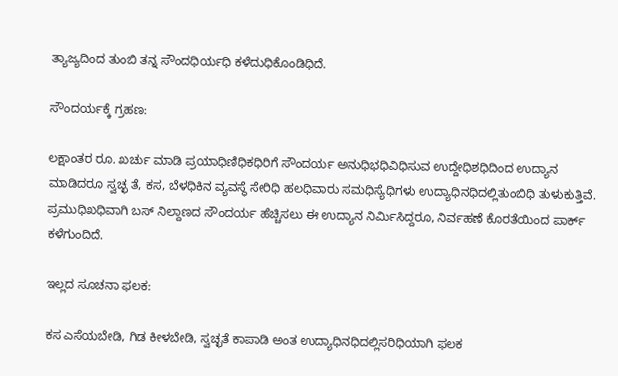ತ್ಯಾಜ್ಯದಿಂದ ತುಂಬಿ ತನ್ನ ಸೌಂದಧಿರ್ಯಧಿ ಕಳೆದುಧಿಕೊಂಡಿಧಿದೆ.

ಸೌಂದರ್ಯಕ್ಕೆ ಗ್ರಹಣ:

ಲಕ್ಷಾಂತರ ರೂ. ಖರ್ಚು ಮಾಡಿ ಪ್ರಯಾಧಿಣಿಧಿಕಧಿರಿಗೆ ಸೌಂದರ್ಯ ಅನುಧಿಭಧಿವಿಧಿಸುವ ಉದ್ದೇಧಿಶಧಿದಿಂದ ಉದ್ಯಾನ ಮಾಡಿದರೂ ಸ್ವಚ್ಛ ತೆ, ಕಸ, ಬೆಳಧಿಕಿನ ವ್ಯವಸ್ಥೆ ಸೇರಿಧಿ ಹಲಧಿವಾರು ಸಮಧಿಸ್ಯೆಧಿಗಳು ಉದ್ಯಾಧಿನಧಿದಲ್ಲಿತುಂಬಿಧಿ ತುಳುಕುತ್ತಿವೆ. ಪ್ರಮುಧಿಖಧಿವಾಗಿ ಬಸ್ ನಿಲ್ದಾಣದ ಸೌಂದರ್ಯ ಹೆಚ್ಚಿಸಲು ಈ ಉದ್ಯಾನ ನಿರ್ಮಿಸಿದ್ದರೂ, ನಿರ್ವಹಣೆ ಕೊರತೆಯಿಂದ ಪಾರ್ಕ್ ಕಳೆಗುಂದಿದೆ.

ಇಲ್ಲದ ಸೂಚನಾ ಫಲಕ:

ಕಸ ಎಸೆಯಬೇಡಿ, ಗಿಡ ಕೀಳಬೇಡಿ, ಸ್ವಚ್ಛತೆ ಕಾಪಾಡಿ ಅಂತ ಉದ್ಯಾಧಿನಧಿದಲ್ಲಿಸರಿಧಿಯಾಗಿ ಫಲಕ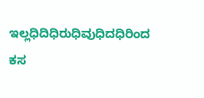ಇಲ್ಲಧಿದಿಧಿರುಧಿವುಧಿದಧಿರಿಂದ ಕಸ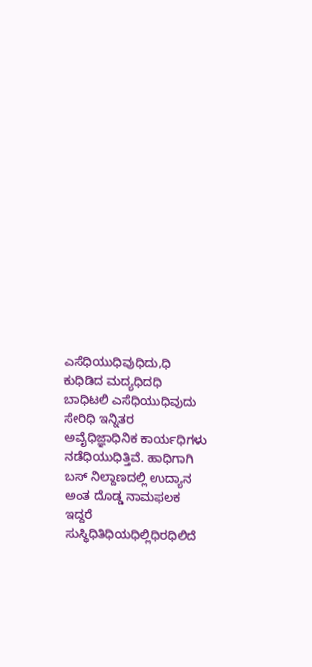ಎಸೆಧಿಯುಧಿವುಧಿದು,ಧಿ ಕುಧಿಡಿದ ಮದ್ಯಧಿದಧಿ ಬಾಧಿಟಲಿ ಎಸೆಧಿಯುಧಿವುದು ಸೇರಿಧಿ ಇನ್ನಿತರ ಅವೈಧಿಜ್ಞಾಧಿನಿಕ ಕಾರ್ಯಧಿಗಳು ನಡೆಧಿಯುಧಿತ್ತಿವೆ. ಹಾಧಿಗಾಗಿ ಬಸ್ ನಿಲ್ದಾಣದಲ್ಲಿ ಉದ್ಯಾನ ಅಂತ ದೊಡ್ಡ ನಾಮಫಲಕ ಇದ್ದರೆ ಸುಸ್ಥಿಧಿತಿಧಿಯಧಿಲ್ಲಿಧಿರಧಿಲಿದೆ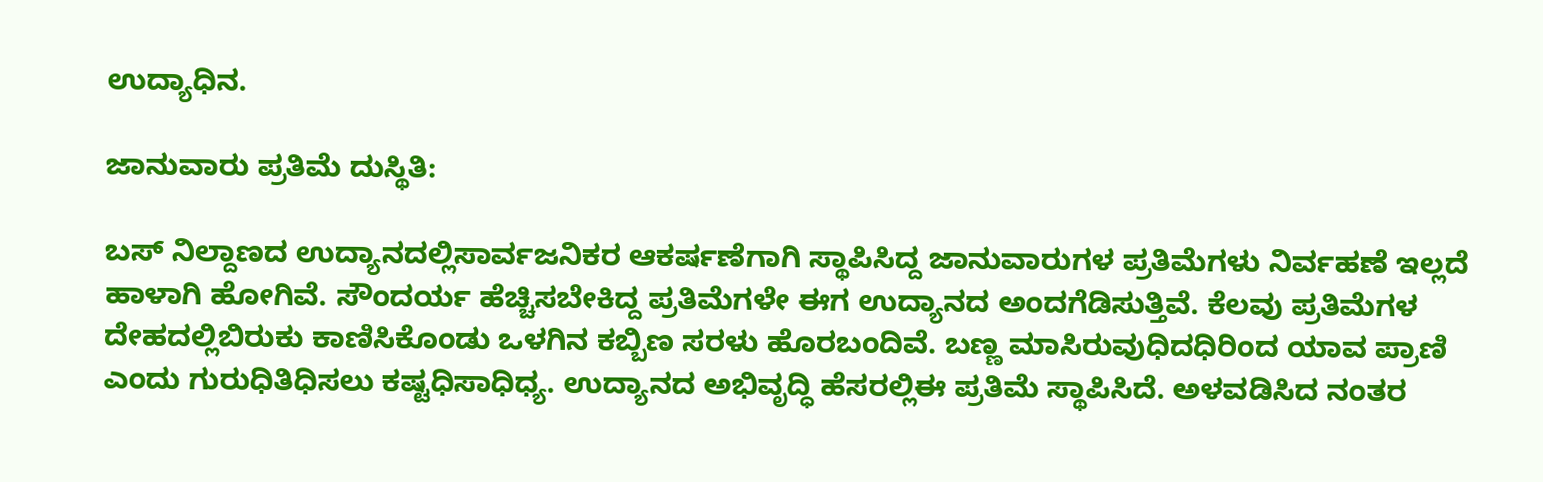ಉದ್ಯಾಧಿನ.

ಜಾನುವಾರು ಪ್ರತಿಮೆ ದುಸ್ಥಿತಿ:

ಬಸ್ ನಿಲ್ದಾಣದ ಉದ್ಯಾನದಲ್ಲಿಸಾರ್ವಜನಿಕರ ಆಕರ್ಷಣೆಗಾಗಿ ಸ್ಥಾಪಿಸಿದ್ದ ಜಾನುವಾರುಗಳ ಪ್ರತಿಮೆಗಳು ನಿರ್ವಹಣೆ ಇಲ್ಲದೆ ಹಾಳಾಗಿ ಹೋಗಿವೆ. ಸೌಂದರ್ಯ ಹೆಚ್ಚಿಸಬೇಕಿದ್ದ ಪ್ರತಿಮೆಗಳೇ ಈಗ ಉದ್ಯಾನದ ಅಂದಗೆಡಿಸುತ್ತಿವೆ. ಕೆಲವು ಪ್ರತಿಮೆಗಳ ದೇಹದಲ್ಲಿಬಿರುಕು ಕಾಣಿಸಿಕೊಂಡು ಒಳಗಿನ ಕಬ್ಬಿಣ ಸರಳು ಹೊರಬಂದಿವೆ. ಬಣ್ಣ ಮಾಸಿರುವುಧಿದಧಿರಿಂದ ಯಾವ ಪ್ರಾಣಿ ಎಂದು ಗುರುಧಿತಿಧಿಸಲು ಕಷ್ಟಧಿಸಾಧಿಧ್ಯ. ಉದ್ಯಾನದ ಅಭಿವೃದ್ಧಿ ಹೆಸರಲ್ಲಿಈ ಪ್ರತಿಮೆ ಸ್ಥಾಪಿಸಿದೆ. ಅಳವಡಿಸಿದ ನಂತರ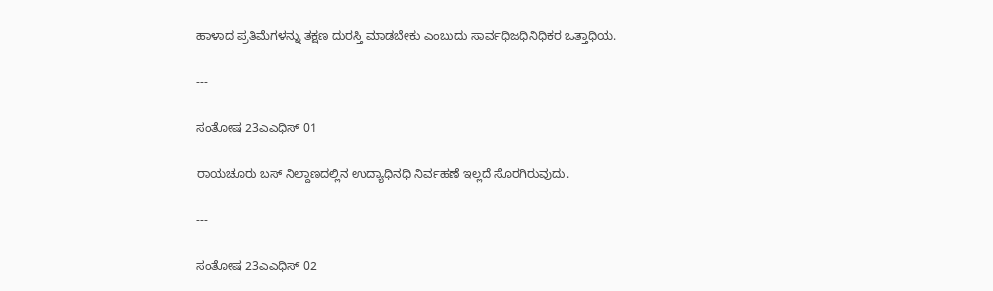ಹಾಳಾದ ಪ್ರತಿಮೆಗಳನ್ನು ತಕ್ಷಣ ದುರಸ್ತಿ ಮಾಡಬೇಕು ಎಂಬುದು ಸಾರ್ವಧಿಜಧಿನಿಧಿಕರ ಒತ್ತಾಧಿಯ.

---

ಸಂತೋಷ 23ಎಎಧಿಸ್ 01

ರಾಯಚೂರು ಬಸ್ ನಿಲ್ದಾಣದಲ್ಲಿನ ಉದ್ಯಾಧಿನಧಿ ನಿರ್ವಹಣೆ ಇಲ್ಲದೆ ಸೊರಗಿರುವುದು.

---

ಸಂತೋಷ 23ಎಎಧಿಸ್ 02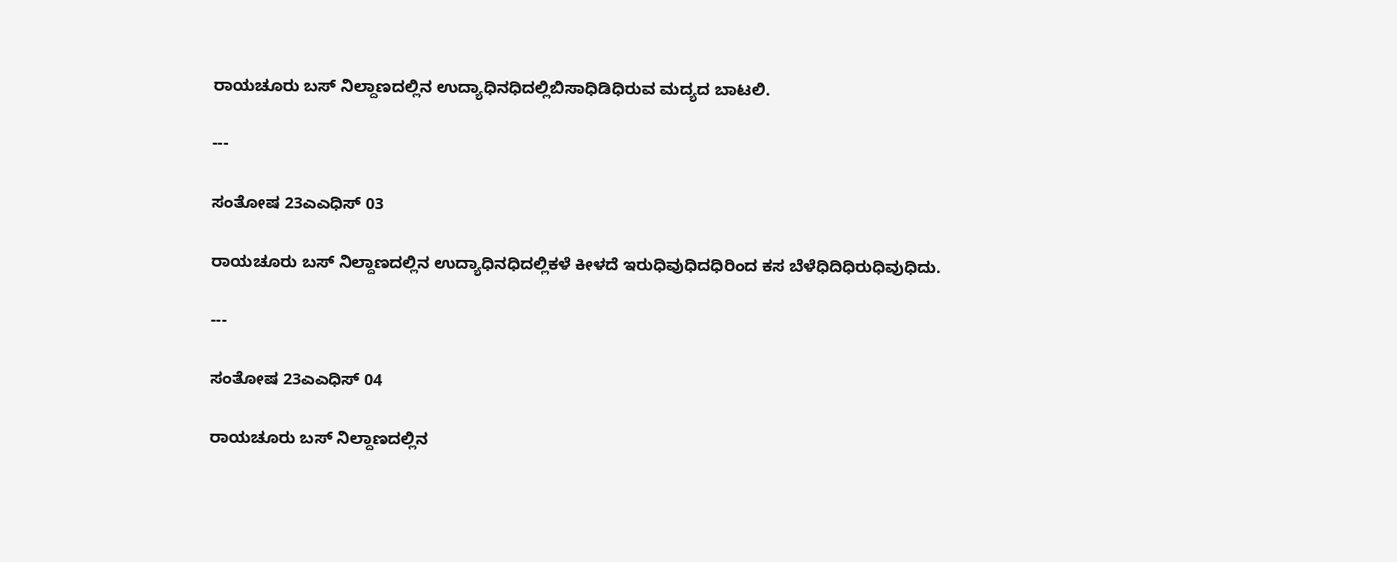ರಾಯಚೂರು ಬಸ್ ನಿಲ್ದಾಣದಲ್ಲಿನ ಉದ್ಯಾಧಿನಧಿದಲ್ಲಿಬಿಸಾಧಿಡಿಧಿರುವ ಮದ್ಯದ ಬಾಟಲಿ.

---

ಸಂತೋಷ 23ಎಎಧಿಸ್ 03

ರಾಯಚೂರು ಬಸ್ ನಿಲ್ದಾಣದಲ್ಲಿನ ಉದ್ಯಾಧಿನಧಿದಲ್ಲಿಕಳೆ ಕೀಳದೆ ಇರುಧಿವುಧಿದಧಿರಿಂದ ಕಸ ಬೆಳೆಧಿದಿಧಿರುಧಿವುಧಿದು.

---

ಸಂತೋಷ 23ಎಎಧಿಸ್ 04

ರಾಯಚೂರು ಬಸ್ ನಿಲ್ದಾಣದಲ್ಲಿನ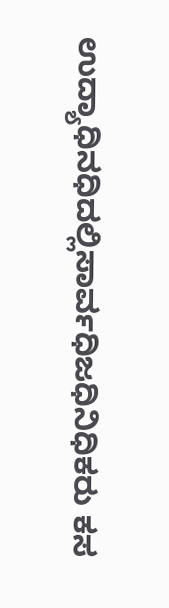ಉದ್ಯಾಧಿನಧಿದಲ್ಲಿಸಾರ್ವಧಿಜಧಿನಿಧಿಕರು ಕಸ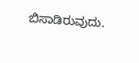ಬಿಸಾಡಿರುವುದು.